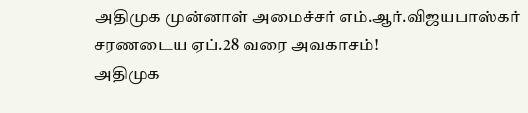அதிமுக முன்னாள் அமைச்சர் எம்.ஆர்.விஜயபாஸ்கர் சரணடைய ஏப்.28 வரை அவகாசம்!
அதிமுக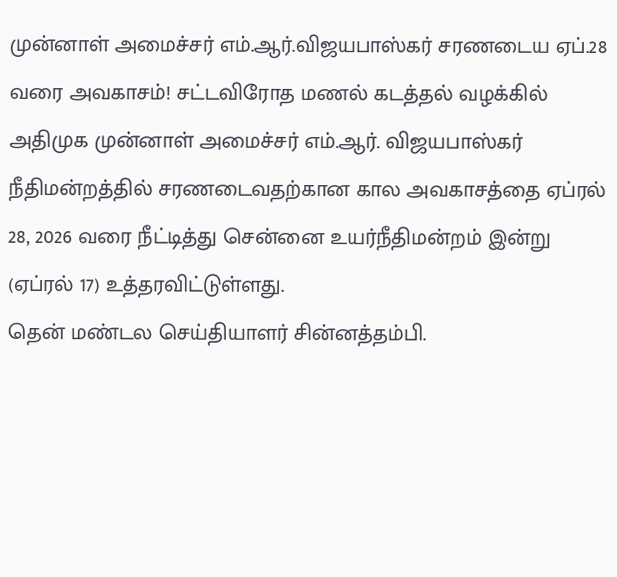முன்னாள் அமைச்சர் எம்.ஆர்.விஜயபாஸ்கர் சரணடைய ஏப்.28 வரை அவகாசம்! சட்டவிரோத மணல் கடத்தல் வழக்கில் அதிமுக முன்னாள் அமைச்சர் எம்.ஆர். விஜயபாஸ்கர் நீதிமன்றத்தில் சரணடைவதற்கான கால அவகாசத்தை ஏப்ரல் 28, 2026 வரை நீட்டித்து சென்னை உயர்நீதிமன்றம் இன்று (ஏப்ரல் 17) உத்தரவிட்டுள்ளது.
தென் மண்டல செய்தியாளர் சின்னத்தம்பி.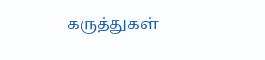கருத்துகள்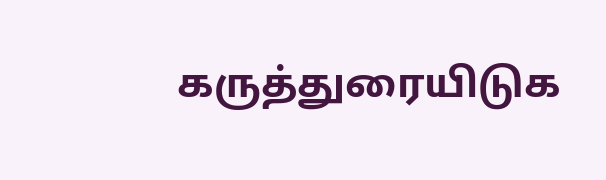கருத்துரையிடுக